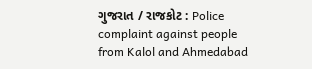ગુજરાત / રાજકોટ : Police complaint against people from Kalol and Ahmedabad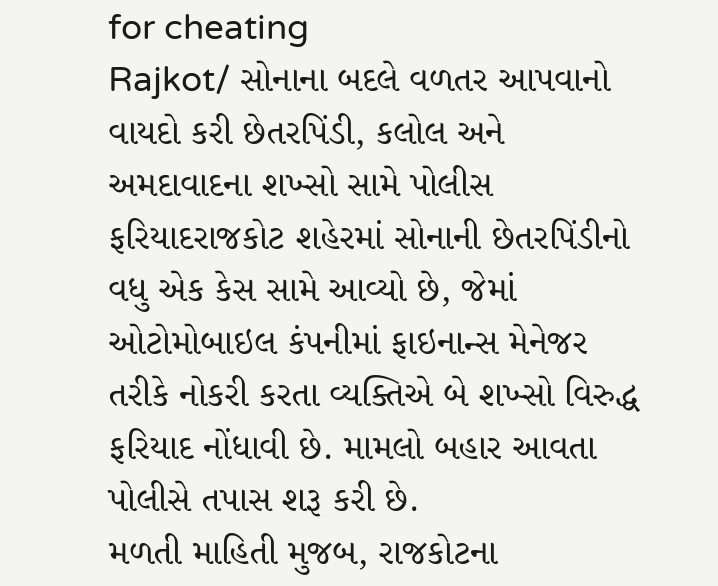for cheating
Rajkot/ સોનાના બદલે વળતર આપવાનો વાયદો કરી છેતરપિંડી, કલોલ અને અમદાવાદના શખ્સો સામે પોલીસ ફરિયાદરાજકોટ શહેરમાં સોનાની છેતરપિંડીનો વધુ એક કેસ સામે આવ્યો છે, જેમાં ઓટોમોબાઇલ કંપનીમાં ફાઇનાન્સ મેનેજર તરીકે નોકરી કરતા વ્યક્તિએ બે શખ્સો વિરુદ્ધ ફરિયાદ નોંધાવી છે. મામલો બહાર આવતા પોલીસે તપાસ શરૂ કરી છે.
મળતી માહિતી મુજબ, રાજકોટના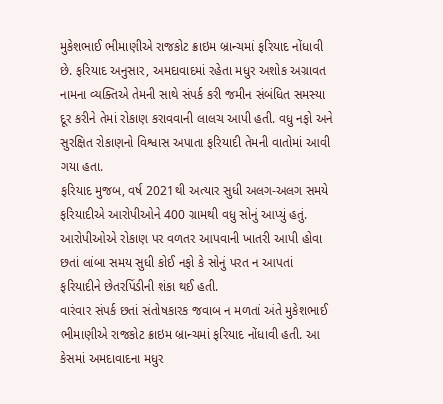મુકેશભાઈ ભીમાણીએ રાજકોટ ક્રાઇમ બ્રાન્ચમાં ફરિયાદ નોંધાવી છે. ફરિયાદ અનુસાર, અમદાવાદમાં રહેતા મધુર અશોક અગ્રાવત નામના વ્યક્તિએ તેમની સાથે સંપર્ક કરી જમીન સંબંધિત સમસ્યા દૂર કરીને તેમાં રોકાણ કરાવવાની લાલચ આપી હતી. વધુ નફો અને સુરક્ષિત રોકાણનો વિશ્વાસ અપાતા ફરિયાદી તેમની વાતોમાં આવી ગયા હતા.
ફરિયાદ મુજબ, વર્ષ 2021થી અત્યાર સુધી અલગ-અલગ સમયે ફરિયાદીએ આરોપીઓને 400 ગ્રામથી વધુ સોનું આપ્યું હતું. આરોપીઓએ રોકાણ પર વળતર આપવાની ખાતરી આપી હોવા છતાં લાંબા સમય સુધી કોઈ નફો કે સોનું પરત ન આપતાં ફરિયાદીને છેતરપિંડીની શંકા થઈ હતી.
વારંવાર સંપર્ક છતાં સંતોષકારક જવાબ ન મળતાં અંતે મુકેશભાઈ ભીમાણીએ રાજકોટ ક્રાઇમ બ્રાન્ચમાં ફરિયાદ નોંધાવી હતી. આ કેસમાં અમદાવાદના મધુર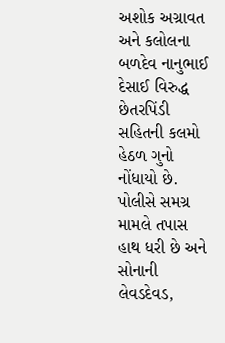અશોક અગ્રાવત અને કલોલના બળદેવ નાનુભાઈ દેસાઈ વિરુદ્ધ છેતરપિંડી સહિતની કલમો હેઠળ ગુનો નોંધાયો છે.
પોલીસે સમગ્ર મામલે તપાસ હાથ ધરી છે અને સોનાની લેવડદેવડ,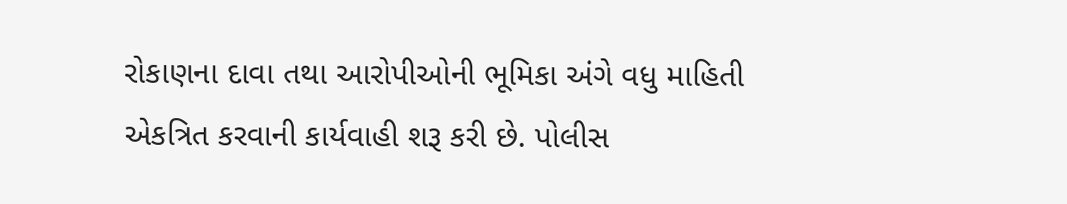રોકાણના દાવા તથા આરોપીઓની ભૂમિકા અંગે વધુ માહિતી એકત્રિત કરવાની કાર્યવાહી શરૂ કરી છે. પોલીસ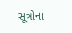સૂત્રોના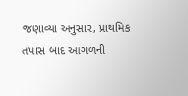જણાવ્યા અનુસાર, પ્રાથમિક તપાસ બાદ આગળની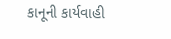કાનૂની કાર્યવાહી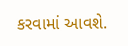કરવામાં આવશે.